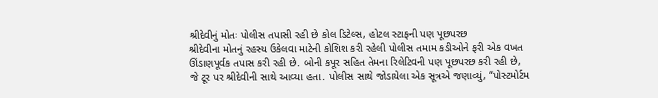શ્રીદેવીનું મોતઃ પોલીસ તપાસી રહી છે કોલ ડિટેલ્સ, હોટલ સ્ટાફની પણ પૂછપરછ
શ્રીદેવીના મોતનું રહસ્ય ઉકેલવા માટેની કોશિશ કરી રહેલી પોલીસ તમામ કડીઓને ફરી એક વખત ઊંડાણપૂર્વક તપાસ કરી રહી છે. બોની કપૂર સહિત તેમના રિલેટિવની પણ પૂછપરછ કરી રહી છે, જે ટૂર પર શ્રીદેવીની સાથે આવ્યા હતા. પોલીસ સાથે જોડાયેલા એક સૂત્રએ જણાવ્યું, “પોસ્ટમોર્ટમ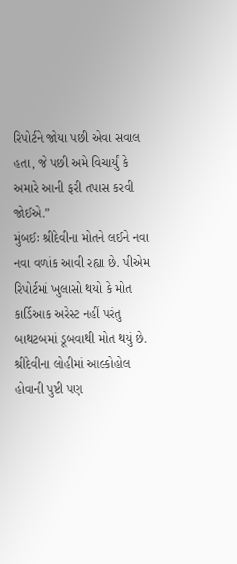રિપોર્ટને જોયા પછી એવા સવાલ હતા, જે પછી અમે વિચાર્યું કે અમારે આની ફરી તપાસ કરવી જોઈએ.”
મુંબઈઃ શ્રીદેવીના મોતને લઈને નવા નવા વળાંક આવી રહ્યા છે. પીએમ રિપોર્ટમાં ખુલાસો થયો કે મોત કાર્ડિઆક અરેસ્ટ નહીં પરંતુ બાથટબમાં ડૂબવાથી મોત થયું છે. શ્રીદેવીના લોહીમાં આલ્કોહોલ હોવાની પુષ્ટી પણ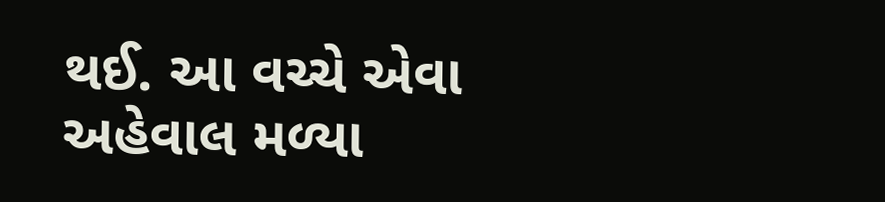થઈ. આ વચ્ચે એવા અહેવાલ મળ્યા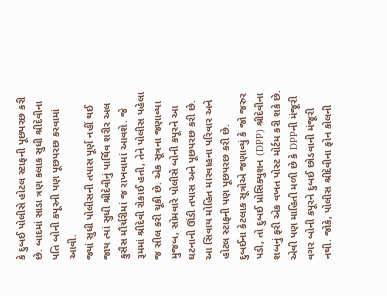કે દુબઈ પોલીસે હોટલ સ્ટાફની પૂછપરછ કરી છે. બાદમાં સાડા ત્રણ કલાક સુધી શ્રીદેવીના પતિ બોની કપૂરની પણ પૂછપરછ કરવામાં આવી.
જ્યાં સુધી પોલીસની તપાસ પૂર્ણ નહીં થઈ જાય ત્યાં સુધી શ્રીદેવીનું પાર્થિવ શરીર અલ કુસૈસ મૌર્ચરીમાં જ રાખવામાં આવશે. જે રૂમમાં શ્રીદેવી રોકાઈ હતી, તેને પોલીસ પહેલા જ સીલ કરી ચૂકી છે. એક સૂત્રના જણાવ્યા મુજબ, સોમવારે પોલીસે બોની કપૂરને આ ઘટનાની ઊંડી તપાસ અને પૂછપરછ કરી છે. આ સિવાય મોહિત મારવાહના પરિવાર અને હોટલ સ્ટાફની પણ પૂછપરછ કરી છે.
દુબઈના કેટલાક સૂત્રોએ જણાવ્યું કે જો જરુર પડી, તો દુબઈ પ્રોસિક્યુશન (DPP) શ્રીદેવીના શબનું ફરી એક વખત પોસ્ટ મોર્ટમ કરી શકે છે. એવી પણ માહિતી મળી છે કે DPPની મંજૂરી વગર બોની કપૂરને દુબઈ છોડવાની મંજૂરી નથી. જોકે, પોલીસ શ્રીદેવીના ફોન કોલની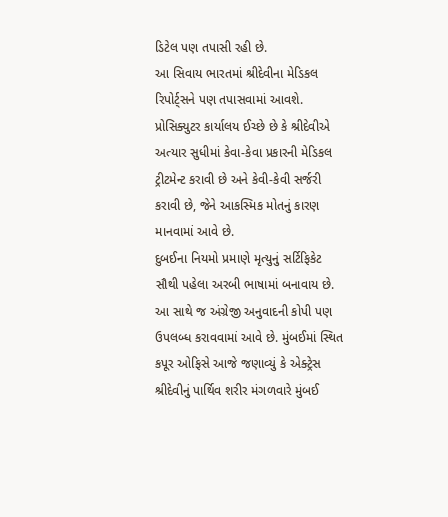ડિટેલ પણ તપાસી રહી છે.
આ સિવાય ભારતમાં શ્રીદેવીના મેડિકલ રિપોર્ટ્સને પણ તપાસવામાં આવશે. પ્રોસિક્યુટર કાર્યાલય ઈચ્છે છે કે શ્રીદેવીએ અત્યાર સુધીમાં કેવા-કેવા પ્રકારની મેડિકલ ટ્રીટમેન્ટ કરાવી છે અને કેવી-કેવી સર્જરી કરાવી છે, જેને આકસ્મિક મોતનું કારણ માનવામાં આવે છે.
દુબઈના નિયમો પ્રમાણે મૃત્યુનું સર્ટિફિકેટ સૌથી પહેલા અરબી ભાષામાં બનાવાય છે. આ સાથે જ અંગ્રેજી અનુવાદની કોપી પણ ઉપલબ્ધ કરાવવામાં આવે છે. મુંબઈમાં સ્થિત કપૂર ઓફિસે આજે જણાવ્યું કે એક્ટ્રેસ શ્રીદેવીનું પાર્થિવ શરીર મંગળવારે મુંબઈ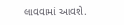લાવવામાં આવશે.